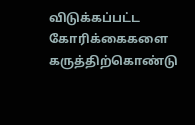விடுக்கப்பட்ட கோரிக்கைகளை கருத்திற்கொண்டு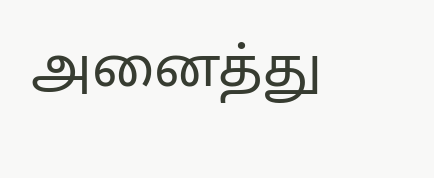அனைத்து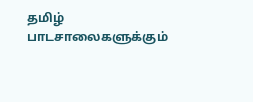தமிழ் பாடசாலைகளுக்கும்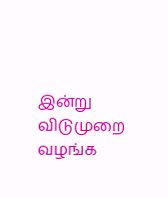இன்று விடுமுறை வழங்க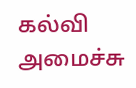கல்வி அமைச்சு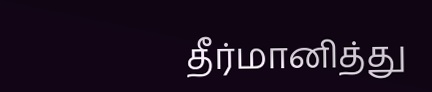தீர்மானித்து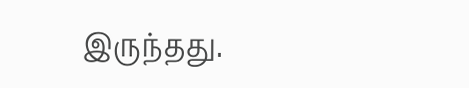இருந்தது.